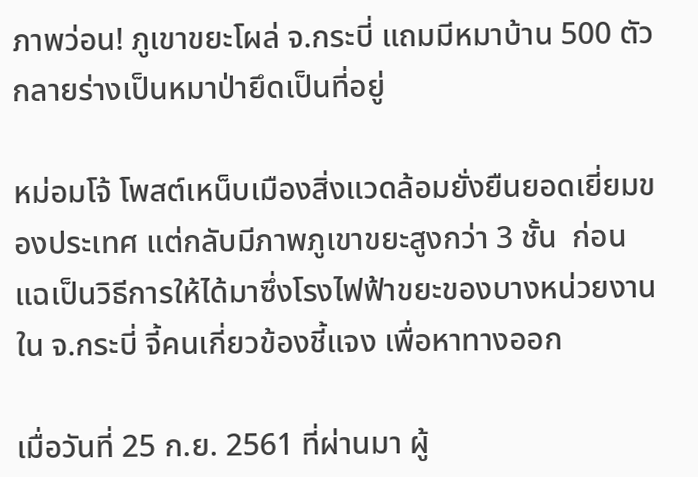ภาพว่อน! ภูเขาขยะโผล่ จ.กระบี่ แถมมีหมาบ้าน 500 ตัว กลายร่างเป็นหมาป่ายึดเป็นที่อยู่

หม่อมโจ้ โพสต์เหน็บเมืองสิ่งแวดล้อมยั่งยืนยอดเยี่ยมของประเทศ แต่กลับมีภาพภูเขาขยะสูงกว่า 3 ชั้น  ก่อนแฉเป็นวิธีการให้ได้มาซึ่งโรงไฟฟ้าขยะของบางหน่วยงานใน จ.กระบี่ จี้คนเกี่ยวข้องชี้แจง เพื่อหาทางออก

เมื่อวันที่ 25 ก.ย. 2561 ที่ผ่านมา ผู้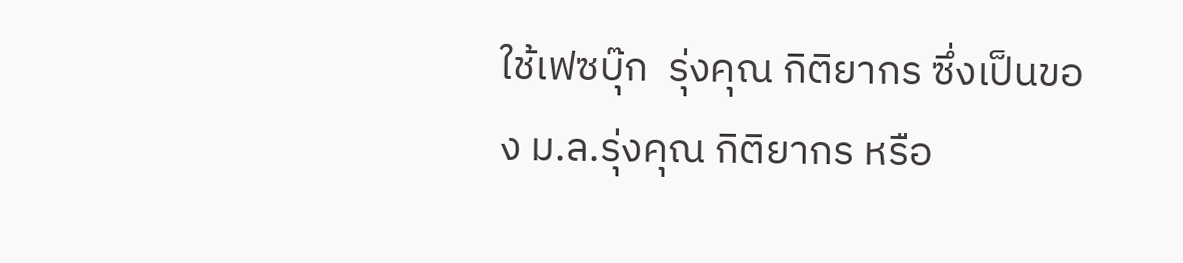ใช้เฟซบุ๊ก  รุ่งคุณ กิติยากร ซึ่งเป็นของ ม.ล.รุ่งคุณ กิติยากร หรือ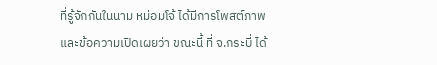ที่รู้จักกันในนาม หม่อมโจ้ ได้มีการโพสต์ภาพและข้อความเปิดเผยว่า ขณะนี้ ที่ จ.กระบี่ ได้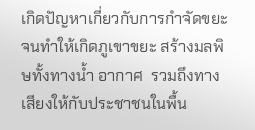เกิดปัญหาเกี่ยวกับการกำจัดขยะ จนทำให้เกิดภูเขาขยะ สร้างมลพิษทั้งทางน้ำ อากาศ  รวมถึงทางเสียงให้กับประชาชนในพื้น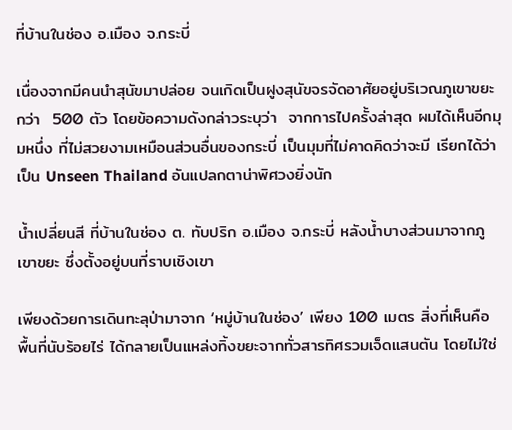ที่บ้านในช่อง อ.เมือง จ.กระบี่

เนื่องจากมีคนนำสุนัขมาปล่อย จนเกิดเป็นฝูงสุนัขจรจัดอาศัยอยู่บริเวณภูเขาขยะกว่า  500 ตัว โดยข้อความดังกล่าวระบุว่า  จากการไปครั้งล่าสุด ผมได้เห็นอีกมุมหนึ่ง ที่ไม่สวยงามเหมือนส่วนอื่นของกระบี่ เป็นมุมที่ไม่คาดคิดว่าจะมี เรียกได้ว่าเป็น Unseen Thailand อันแปลกตาน่าพิศวงยิ่งนัก

น้ำเปลี่ยนสี ที่บ้านในช่อง ต. ทับปริก อ.เมือง จ.กระบี่ หลังน้ำบางส่วนมาจากภูเขาขยะ ซึ่งตั้งอยู่บนที่ราบเชิงเขา

เพียงด้วยการเดินทะลุป่ามาจาก ‘หมู่บ้านในช่อง’ เพียง 100 เมตร สิ่งที่เห็นคือ พื้นที่นับร้อยไร่ ได้กลายเป็นแหล่งทิ้งขยะจากทั่วสารทิศรวมเจ็ดแสนตัน โดยไม่ใช่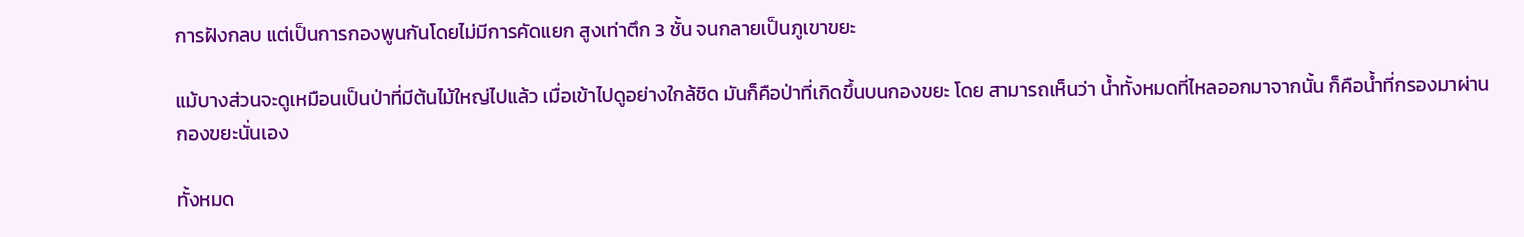การฝังกลบ แต่เป็นการกองพูนกันโดยไม่มีการคัดแยก สูงเท่าตึก 3 ชั้น จนกลายเป็นภูเขาขยะ

แม้บางส่วนจะดูเหมือนเป็นป่าที่มีต้นไม้ใหญ่ไปแล้ว เมื่อเข้าไปดูอย่างใกล้ชิด มันก็คือป่าที่เกิดขึ้นบนกองขยะ โดย สามารถเห็นว่า น้ำทั้งหมดที่ไหลออกมาจากนั้น ก็คือน้ำที่กรองมาผ่านกองขยะนั่นเอง

ทั้งหมด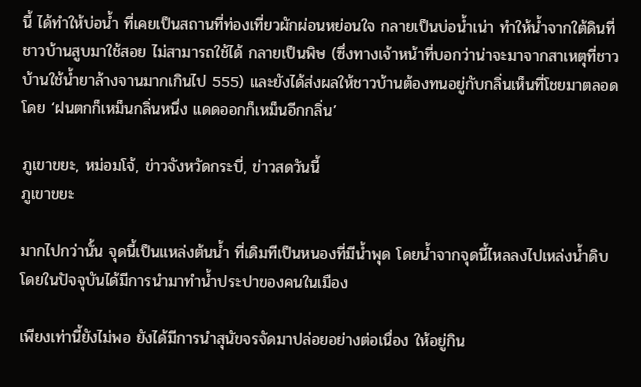นี้ ได้ทำให้บ่อน้ำ ที่เคยเป็นสถานที่ท่องเที่ยวผักผ่อนหย่อนใจ กลายเป็นบ่อน้ำเน่า ทำให้น้ำจากใต้ดินที่ชาวบ้านสูบมาใช้สอย ไม่สามารถใช้ได้ กลายเป็นพิษ (ซึ่งทางเจ้าหน้าที่บอกว่าน่าจะมาจากสาเหตุที่ชาวบ้านใช้น้ำยาล้างจานมากเกินไป 555) และยังได้ส่งผลให้ชาวบ้านต้องทนอยู่กับกลิ่นเห็นที่โชยมาตลอด โดย ‘ฝนตกก็เหม็นกลิ่นหนึ่ง แดดออกก็เหม็นอีกกลิ่น’

ภูเขาขยะ, หม่อมโจ้, ข่าวจังหวัดกระบี่, ข่าวสดวันนี้
ภูเขาขยะ

มากไปกว่านั้น จุดนี้เป็นแหล่งต้นน้ำ ที่เดิมทีเป็นหนองที่มีน้ำพุด โดยน้ำจากจุดนี้ไหลลงไปเหล่งน้ำดิบ โดยในปัจจุบันได้มีการนำมาทำน้ำประปาของคนในเมือง

เพียงเท่านี้ยังไม่พอ ยังได้มีการนำสุนัขจรจัดมาปล่อยอย่างต่อเนื่อง ให้อยู่กิน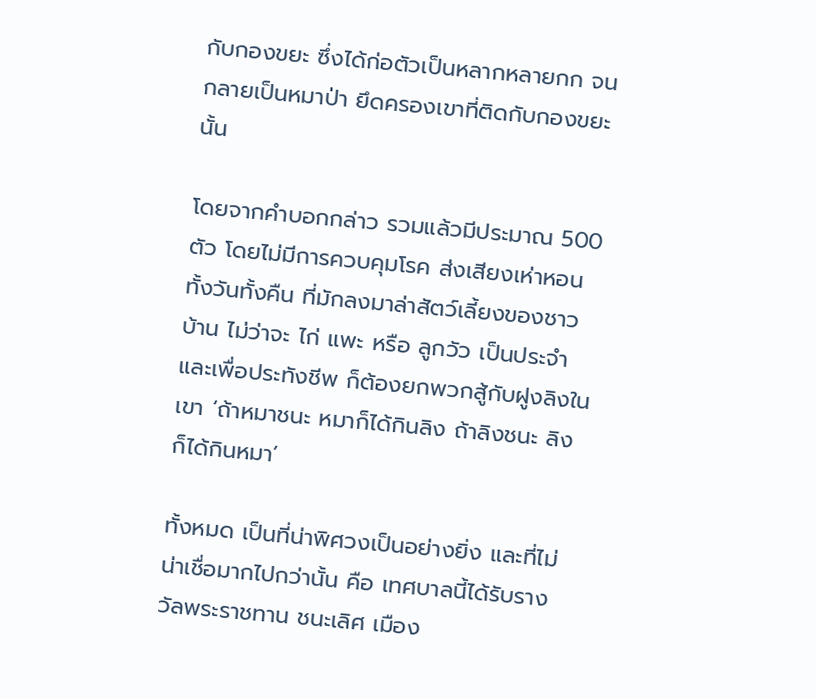กับกองขยะ ซึ่งได้ก่อตัวเป็นหลากหลายกก จนกลายเป็นหมาป่า ยึดครองเขาที่ติดกับกองขยะนั้น

โดยจากคำบอกกล่าว รวมแล้วมีประมาณ 500 ตัว โดยไม่มีการควบคุมโรค ส่งเสียงเห่าหอนทั้งวันทั้งคืน ที่มักลงมาล่าสัตว์เลี้ยงของชาวบ้าน ไม่ว่าจะ ไก่ แพะ หรือ ลูกวัว เป็นประจำ และเพื่อประทังชีพ ก็ต้องยกพวกสู้กับฝูงลิงในเขา ‘ถ้าหมาชนะ หมาก็ได้กินลิง ถ้าลิงชนะ ลิงก็ได้กินหมา’

ทั้งหมด เป็นที่น่าพิศวงเป็นอย่างยิ่ง และที่ไม่น่าเชื่อมากไปกว่านั้น คือ เทศบาลนี้ได้รับรางวัลพระราชทาน ชนะเลิศ เมือง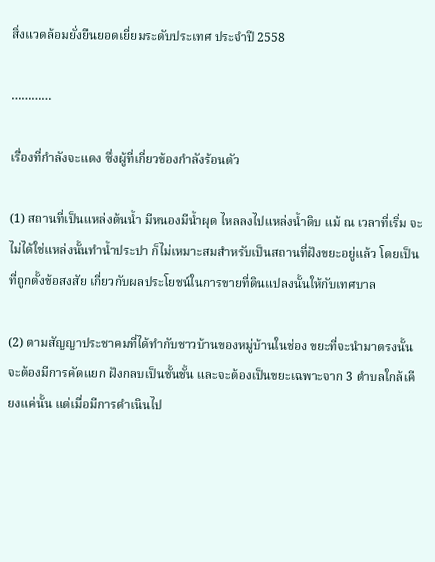สิ่งแวดล้อมยั่งยืนยอดเยี่ยมระดับประเทศ ประจำปี 2558

…………

เรื่องที่กำลังจะแดง ซึ่งผู้ที่เกี่ยวข้องกำลังร้อนตัว

(1) สถานที่เป็นแหล่งต้นน้ำ มีหนองมีน้ำผุด ไหลลงไปแหล่งน้ำดิบ แม้ ณ เวลาที่เริ่ม จะไม่ได้ใช่แหล่งนั้นทำน้ำประปา ก็ไม่เหมาะสมสำหรับเป็นสถานที่ฝังขยะอยู่แล้ว โดยเป็นที่ถูกตั้งข้อสงสัย เกี่ยวกับผลประโยชน์ในการขายที่ดินแปลงนั้นให้กับเทศบาล

(2) ตามสัญญาประชาคมที่ได้ทำกับชาวบ้านของหมู่บ้านในช่อง ขยะที่จะนำมาตรงนั้นจะต้องมีการคัดแยก ฝังกลบเป็นชั้นชั้น และจะต้องเป็นขยะเฉพาะจาก 3 ตำบลใกล้เคียงแค่นั้น แต่เมื่อมีการดำเนินไป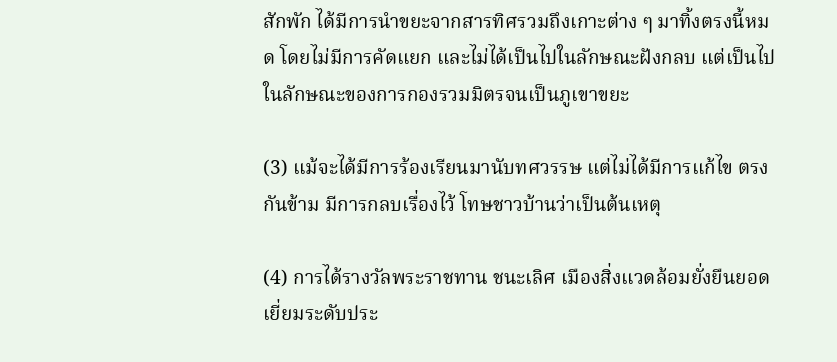สักพัก ได้มีการนำขยะจากสารทิศรวมถึงเกาะต่าง ๆ มาทิ้งตรงนี้หมด โดยไม่มีการคัดแยก และไม่ได้เป็นไปในลักษณะฝังกลบ แต่เป็นไปในลักษณะของการกองรวมมิตรจนเป็นภูเขาขยะ

(3) แม้จะได้มีการร้องเรียนมานับทศวรรษ แต่ไม่ได้มีการแก้ไข ตรงกันข้าม มีการกลบเรื่องไว้ โทษชาวบ้านว่าเป็นต้นเหตุ

(4) การได้รางวัลพระราชทาน ชนะเลิศ เมืองสิ่งแวดล้อมยั่งยืนยอดเยี่ยมระดับประ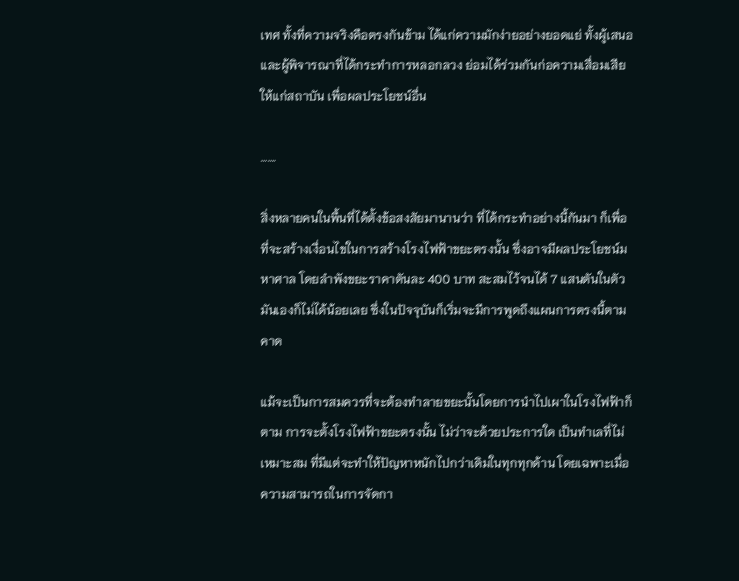เทศ ทั้งที่ความจริงคือตรงกันข้าม ได้แก่ความมักง่ายอย่างยอดแย่ ทั้งผู้เสนอและผู้พิจารณาที่ได้กระทำการหลอกลวง ย่อมได้ร่วมกันก่อความเสื่อมเสียให้แก่สถาบัน เพื่อผลประโยชน์อื่น

…….

สิ่งหลายคนในพื้นที่ได้ตั้งข้อสงสัยมานานว่า ที่ได้กระทำอย่างนี้กันมา ก็เพื่อที่จะสร้างเงื่อนไขในการสร้างโรงไฟฟ้าขยะตรงนั้น ซึ่งอาจมีผลประโยชน์มหาศาล โดยลำพังขยะราคาตันละ 400 บาท สะสมไว้จนได้ 7 แสนตันในตัวมันเองก็ไม่ได้น้อยเลย ซึ่งในปัจจุบันก็เริ่มจะมีการพูดถึงแผนการตรงนี้ตามคาด

แม้จะเป็นการสมควรที่จะต้องทำลายขยะนั้นโดยการนำไปเผาในโรงไฟฟ้าก็ตาม การจะตั้งโรงไฟฟ้าขยะตรงนั้น ไม่ว่าจะด้วยประการใด เป็นทำเลที่ไม่เหมาะสม ที่มีแต่จะทำให้ปัญหาหนักไปกว่าเดิมในทุกทุกด้าน โดยเฉพาะเมื่อความสามารถในการจัดกา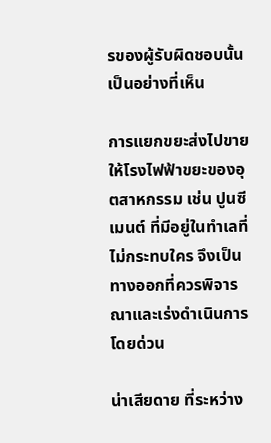รของผู้รับผิดชอบนั้นเป็นอย่างที่เห็น

การแยกขยะส่งไปขายให้โรงไฟฟ้าขยะของอุตสาหกรรม เช่น ปูนซีเมนต์ ที่มีอยู่ในทำเลที่ไม่กระทบใคร จึงเป็นทางออกที่ควรพิจารณาและเร่งดำเนินการโดยด่วน

น่าเสียดาย ที่ระหว่าง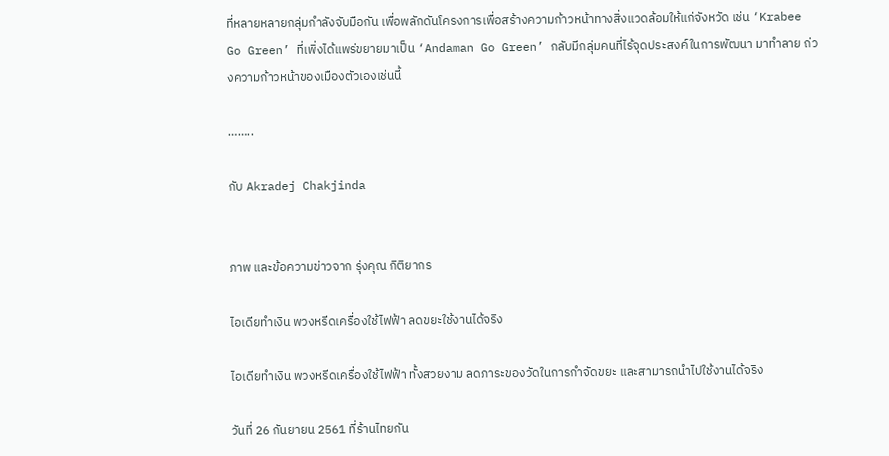ที่หลายหลายกลุ่มกำลังจับมือกัน เพื่อพลักดันโครงการเพื่อสร้างความก้าวหน้าทางสิ่งแวดล้อมให้แก่จังหวัด เช่น ‘Krabee Go Green’ ที่เพิ่งได้แพร่ขยายมาเป็น ‘Andaman Go Green’ กลับมีกลุ่มคนที่ไร้จุดประสงค์ในการพัฒนา มาทำลาย ถ่วงความก้าวหน้าของเมืองตัวเองเช่นนี้

……..

กับ Akradej Chakjinda


ภาพ และข้อความข่าวจาก รุ่งคุณ กิติยากร

ไอเดียทำเงิน พวงหรีดเครื่องใช้ไฟฟ้า ลดขยะใช้งานได้จริง

ไอเดียทำเงิน พวงหรีดเครื่องใช้ไฟฟ้า ทั้งสวยงาม ลดภาระของวัดในการกำจัดขยะ และสามารถนำไปใช้งานได้จริง

วันที่ 26 กันยายน 2561 ที่ร้านไทยกัน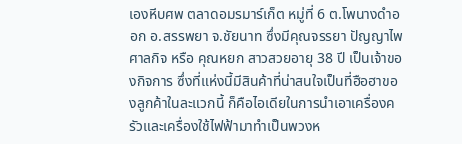เองหีบศพ ตลาดอมรมาร์เก็ต หมู่ที่ 6 ต.โพนางดำออก อ.สรรพยา จ.ชัยนาท ซึ่งมีคุณจรรยา ปัญญาไพศาลกิจ หรือ คุณหยก สาวสวยอายุ 38 ปี เป็นเจ้าของกิจการ ซึ่งที่แห่งนี้มีสินค้าที่น่าสนใจเป็นที่ฮือฮาของลูกค้าในละแวกนี้ ก็คือไอเดียในการนำเอาเครื่องครัวและเครื่องใช้ไฟฟ้ามาทำเป็นพวงห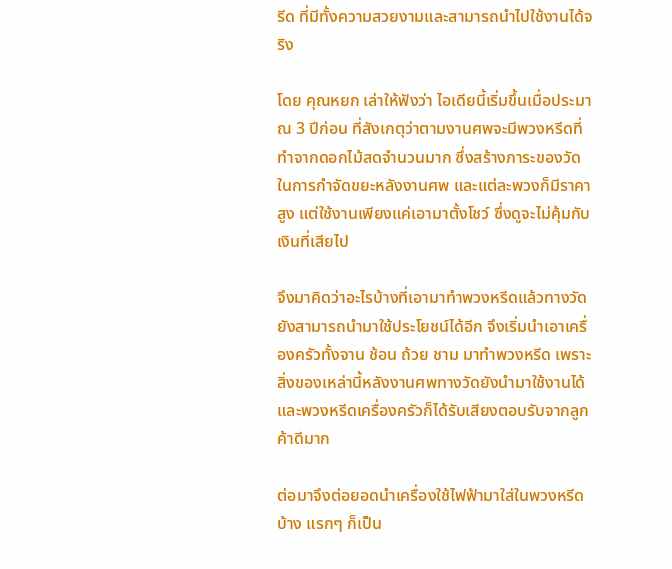รีด ที่มีทั้งความสวยงามและสามารถนำไปใช้งานได้จริง

โดย คุณหยก เล่าให้ฟังว่า ไอเดียนี้เริ่มขึ้นเมื่อประมาณ 3 ปีก่อน ที่สังเกตุว่าตามงานศพจะมีพวงหรีดที่ทำจากดอกไม้สดจำนวนมาก ซึ่งสร้างภาระของวัดในการกำจัดขยะหลังงานศพ และแต่ละพวงก็มีราคาสูง แต่ใช้งานเพียงแค่เอามาตั้งโชว์ ซึ่งดูจะไม่คุ้มกับเงินที่เสียไป

จึงมาคิดว่าอะไรบ้างที่เอามาทำพวงหรีดแล้วทางวัดยังสามารถนำมาใช้ประโยชน์ได้อีก จึงเริ่มนำเอาเครื่องครัวทั้งจาน ช้อน ถ้วย ชาม มาทำพวงหรีด เพราะสิ่งของเหล่านี้หลังงานศพทางวัดยังนำมาใช้งานได้ และพวงหรีดเครื่องครัวก็ได้รับเสียงตอบรับจากลูกค้าดีมาก

ต่อมาจึงต่อยอดนำเครื่องใช้ไฟฟ้ามาใส่ในพวงหรีดบ้าง แรกๆ ก็เป็น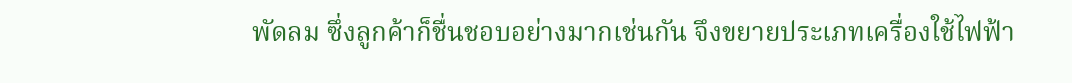พัดลม ซึ่งลูกค้าก็ชื่นชอบอย่างมากเช่นกัน จึงขยายประเภทเครื่องใช้ไฟฟ้า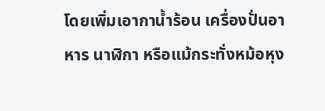โดยเพิ่มเอากาน้ำร้อน เครื่องปั่นอาหาร นาฬิกา หรือแม้กระทั่งหม้อหุง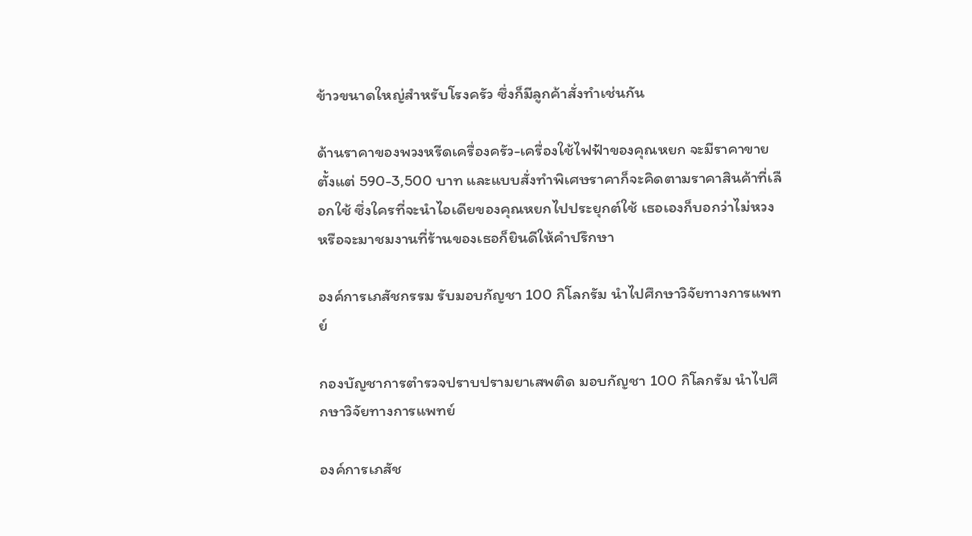ข้าวขนาดใหญ่สำหรับโรงครัว ซึ่งก็มีลูกค้าสั่งทำเช่นกัน

ด้านราคาของพวงหรีดเครื่องครัว-เครื่องใช้ไฟฟ้าของคุณหยก จะมีราคาขายตั้งแต่ 590-3,500 บาท และแบบสั่งทำพิเศษราคาก็จะคิดตามราคาสินค้าที่เลือกใช้ ซึ่งใครที่จะนำไอเดียของคุณหยกไปประยุกต์ใช้ เธอเองก็บอกว่าไม่หวง หรือจะมาชมงานที่ร้านของเธอก็ยินดีให้คำปรึกษา

องค์การเภสัชกรรม รับมอบกัญชา 100 กิโลกรัม นำไปศึกษาวิจัยทางการแพทย์

กองบัญชาการตำรวจปราบปรามยาเสพติด มอบกัญชา 100 กิโลกรัม นำไปศึกษาวิจัยทางการแพทย์

องค์การเภสัช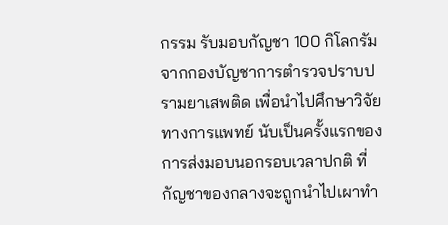กรรม รับมอบกัญชา 100 กิโลกรัม จากกองบัญชาการตำรวจปราบปรามยาเสพติด เพื่อนำไปศึกษาวิจัยทางการแพทย์ นับเป็นครั้งแรกของการส่งมอบนอกรอบเวลาปกติ ที่กัญชาของกลางจะถูกนำไปเผาทำ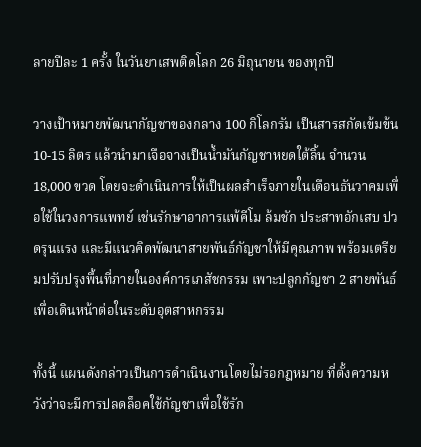ลายปีละ 1 ครั้ง ในวันยาเสพติดโลก 26 มิถุนายน ของทุกปี

วางเป้าหมายพัฒนากัญชาของกลาง 100 กิโลกรัม เป็นสารสกัดเข้มข้น 10-15 ลิตร แล้วนำมาเจือจางเป็นน้ำมันกัญชาหยดใต้ลิ้น จำนวน 18,000 ขวด โดยจะดำเนินการให้เป็นผลสำเร็จภายในเดือนธันวาคมเพื่อใช้ในวงการแพทย์ เช่นรักษาอาการแพ้คีโม ล้มชัก ประสาทอักเสบ ปวดรุนแรง และมีแนวคิดพัฒนาสายพันธ์กัญชาให้มีคุณภาพ พร้อมเตรียมปรับปรุงพื้นที่ภายในองค์การเภสัชกรรม เพาะปลูกกัญชา 2 สายพันธ์ เพื่อเดินหน้าต่อในระดับอุตสาหกรรม

ทั้งนี้ แผนดังกล่าวเป็นการดำเนินงานโดยไม่รอกฎหมาย ที่ตั้งความหวังว่าจะมีการปลดล็อคใช้กัญชาเพื่อใช้รัก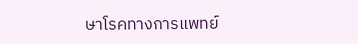ษาโรคทางการแพทย์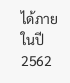ได้ภายในปี 2562